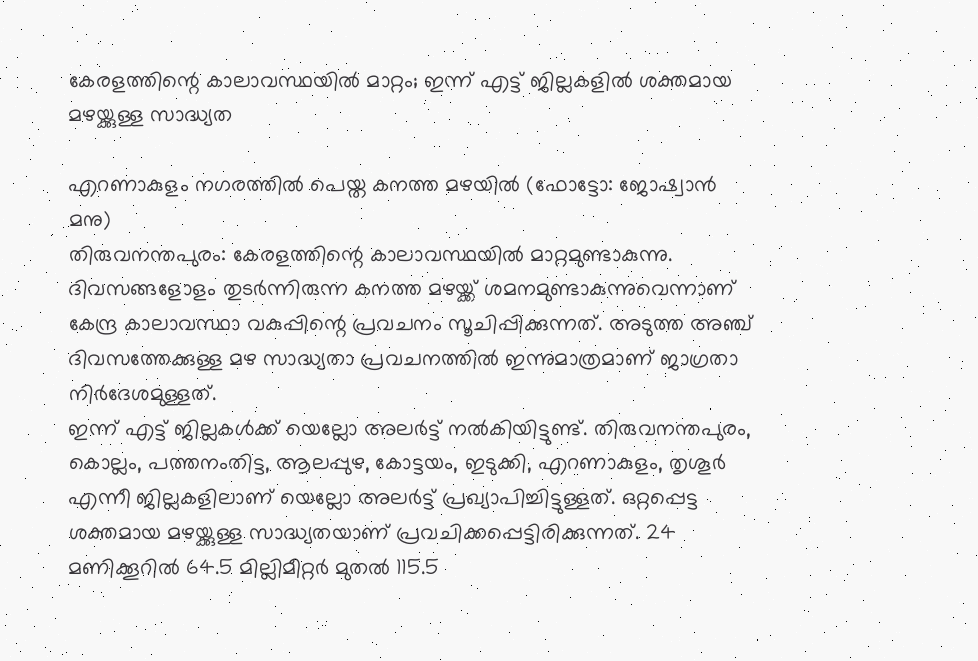കേരളത്തിന്റെ കാലാവസ്ഥയിൽ മാറ്റം; ഇന്ന് എട്ട് ജില്ലകളിൽ ശക്തമായ മഴയ്ക്കുള്ള സാദ്ധ്യത

എറണാകുളം നഗരത്തിൽ പെയ്ത കനത്ത മഴയിൽ (ഫോട്ടോ: ജോഷ്വാൻ മനു)
തിരുവനന്തപുരം: കേരളത്തിന്റെ കാലാവസ്ഥയിൽ മാറ്റമുണ്ടാകുന്നു. ദിവസങ്ങളോളം തുടർന്നിരുന്ന കനത്ത മഴയ്ക്ക് ശമനമുണ്ടാകുന്നുവെന്നാണ് കേന്ദ്ര കാലാവസ്ഥാ വകുപ്പിന്റെ പ്രവചനം സൂചിപ്പിക്കുന്നത്. അടുത്ത അഞ്ച് ദിവസത്തേക്കുള്ള മഴ സാദ്ധ്യതാ പ്രവചനത്തിൽ ഇന്നുമാത്രമാണ് ജാഗ്രതാ നിർദേശമുള്ളത്.
ഇന്ന് എട്ട് ജില്ലകൾക്ക് യെല്ലോ അലർട്ട് നൽകിയിട്ടുണ്ട്. തിരുവനന്തപുരം, കൊല്ലം, പത്തനംതിട്ട, ആലപ്പുഴ, കോട്ടയം, ഇടുക്കി, എറണാകുളം, തൃശൂർ എന്നീ ജില്ലകളിലാണ് യെല്ലോ അലർട്ട് പ്രഖ്യാപിച്ചിട്ടുള്ളത്. ഒറ്റപ്പെട്ട ശക്തമായ മഴയ്ക്കുള്ള സാദ്ധ്യതയാണ് പ്രവചിക്കപ്പെട്ടിരിക്കുന്നത്. 24 മണിക്കൂറിൽ 64.5 മില്ലിമീറ്റർ മുതൽ 115.5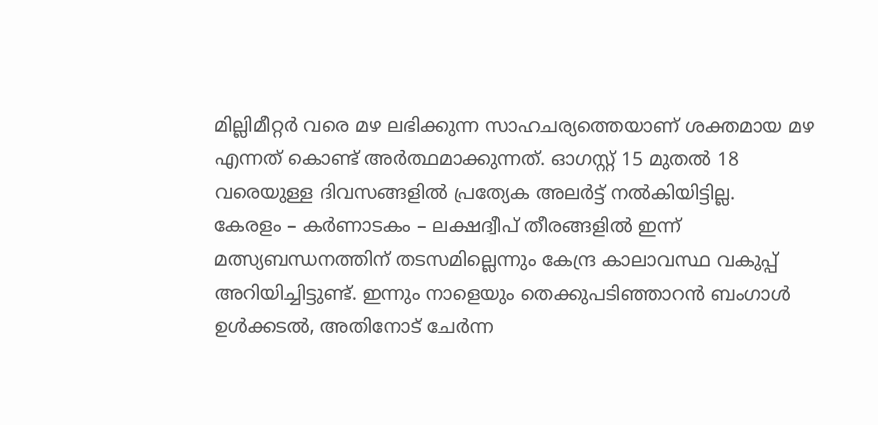മില്ലിമീറ്റർ വരെ മഴ ലഭിക്കുന്ന സാഹചര്യത്തെയാണ് ശക്തമായ മഴ എന്നത് കൊണ്ട് അർത്ഥമാക്കുന്നത്. ഓഗസ്റ്റ് 15 മുതൽ 18 വരെയുള്ള ദിവസങ്ങളിൽ പ്രത്യേക അലർട്ട് നൽകിയിട്ടില്ല.
കേരളം – കർണാടകം – ലക്ഷദ്വീപ് തീരങ്ങളിൽ ഇന്ന് മത്സ്യബന്ധനത്തിന് തടസമില്ലെന്നും കേന്ദ്ര കാലാവസ്ഥ വകുപ്പ് അറിയിച്ചിട്ടുണ്ട്. ഇന്നും നാളെയും തെക്കുപടിഞ്ഞാറൻ ബംഗാൾ ഉൾക്കടൽ, അതിനോട് ചേർന്ന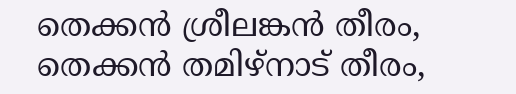തെക്കൻ ശ്രീലങ്കൻ തീരം, തെക്കൻ തമിഴ്നാട് തീരം,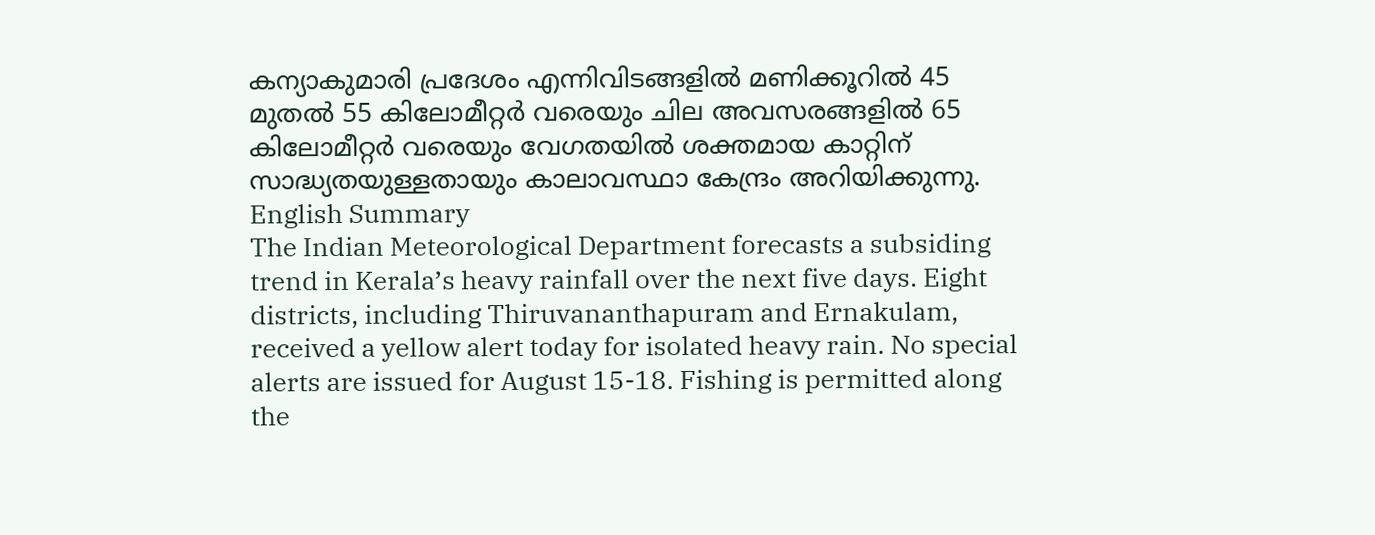കന്യാകുമാരി പ്രദേശം എന്നിവിടങ്ങളിൽ മണിക്കൂറിൽ 45 മുതൽ 55 കിലോമീറ്റർ വരെയും ചില അവസരങ്ങളിൽ 65 കിലോമീറ്റർ വരെയും വേഗതയിൽ ശക്തമായ കാറ്റിന് സാദ്ധ്യതയുള്ളതായും കാലാവസ്ഥാ കേന്ദ്രം അറിയിക്കുന്നു.
English Summary
The Indian Meteorological Department forecasts a subsiding trend in Kerala’s heavy rainfall over the next five days. Eight districts, including Thiruvananthapuram and Ernakulam, received a yellow alert today for isolated heavy rain. No special alerts are issued for August 15-18. Fishing is permitted along the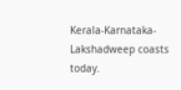Kerala-Karnataka-Lakshadweep coasts today.